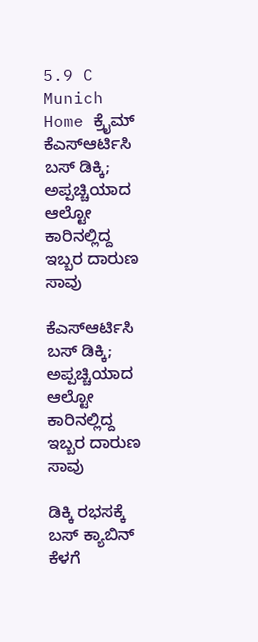5.9 C
Munich
Home ಕ್ರೈಮ್‌ ಕೆಎಸ್ಆರ್ಟಿಸಿ ಬಸ್ ಡಿಕ್ಕಿ; ಅಪ್ಪಚ್ಚಿಯಾದ ಆಲ್ಟೋ ಕಾರಿನಲ್ಲಿದ್ದ ಇಬ್ಬರ ದಾರುಣ ಸಾವು

ಕೆಎಸ್ಆರ್ಟಿಸಿ ಬಸ್ ಡಿಕ್ಕಿ; ಅಪ್ಪಚ್ಚಿಯಾದ ಆಲ್ಟೋ ಕಾರಿನಲ್ಲಿದ್ದ ಇಬ್ಬರ ದಾರುಣ ಸಾವು

ಡಿಕ್ಕಿ ರಭಸಕ್ಕೆ ಬಸ್ ಕ್ಯಾಬಿನ್ ಕೆಳಗೆ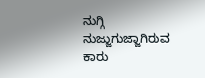ನುಗ್ಗಿ ನುಜ್ಜುಗುಜ್ಜಾಗಿರುವ ಕಾರು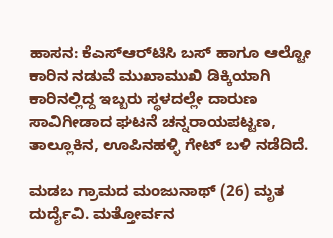ಹಾಸನ: ಕೆ‌ಎಸ್‌ಆರ್‌ಟಿಸಿ ಬಸ್ ಹಾಗೂ ಆಲ್ಟೋ ಕಾರಿನ ನಡುವೆ ಮುಖಾಮುಖಿ ಡಿಕ್ಕಿಯಾಗಿ ಕಾರಿನಲ್ಲಿದ್ದ ಇಬ್ಬರು ಸ್ಥಳದಲ್ಲೇ ದಾರುಣ ಸಾವಿಗೀಡಾದ ಘಟನೆ ಚನ್ನರಾಯಪಟ್ಟಣ, ತಾಲ್ಲೂಕಿನ, ಊಪಿನಹಳ್ಳಿ ಗೇಟ್ ಬಳಿ ನಡೆದಿದೆ.

ಮಡಬ ಗ್ರಾಮದ ಮಂಜುನಾಥ್ (26) ಮೃತ ದುರ್ದೈವಿ. ಮತ್ತೋರ್ವನ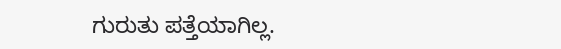ಗುರುತು ಪತ್ತೆಯಾಗಿಲ್ಲ.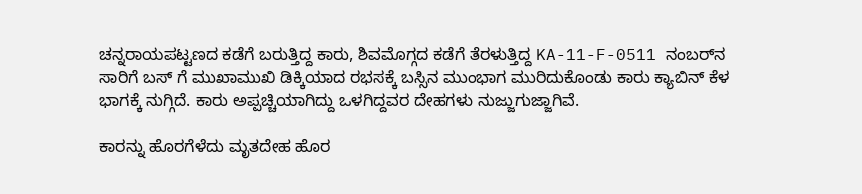ಚನ್ನರಾಯಪಟ್ಟಣದ‌ ಕಡೆಗೆ ಬರುತ್ತಿದ್ದ ಕಾರು, ಶಿವಮೊಗ್ಗದ ಕಡೆಗೆ ತೆರಳುತ್ತಿದ್ದ KA-11-F-0511 ನಂಬರ್‌ನ ಸಾರಿಗೆ ಬಸ್ ಗೆ ಮುಖಾಮುಖಿ ಡಿಕ್ಕಿಯಾದ ರಭಸಕ್ಕೆ ಬಸ್ಸಿನ ಮುಂಭಾಗ ಮುರಿದುಕೊಂಡು‌ ಕಾರು ಕ್ಯಾಬಿನ್ ಕೆಳ ಭಾಗಕ್ಕೆ ನುಗ್ಗಿದೆ. ಕಾರು ಅಪ್ಪಚ್ಚಿಯಾಗಿದ್ದು ಒಳಗಿದ್ದವರ ದೇಹಗಳು ನುಜ್ಜುಗುಜ್ಜಾಗಿವೆ.

ಕಾರನ್ನು ಹೊರಗೆಳೆದು ಮೃತದೇಹ ಹೊರ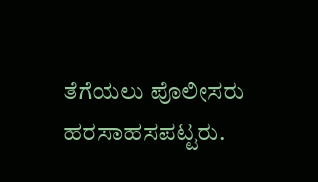ತೆಗೆಯಲು ಪೊಲೀಸರು ಹರಸಾಹಸಪಟ್ಟರು.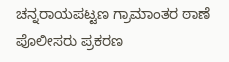ಚನ್ನರಾಯಪಟ್ಟಣ ಗ್ರಾಮಾಂತರ ಠಾಣೆ ಪೊಲೀಸರು ಪ್ರಕರಣ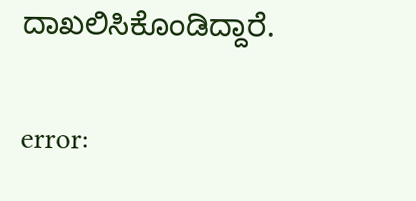ದಾಖಲಿಸಿಕೊಂಡಿದ್ದಾರೆ.

error: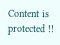Content is protected !!